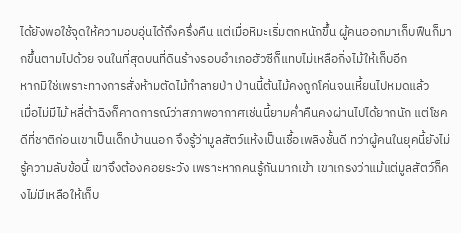ได้ยังพอใช้จุดให้ความอบอุ่นได้ถึงครึ่งคืน แต่เมื่อหิมะเริ่มตกหนักขึ้น ผู้คนออกมาเก็บฟืนก็มากขึ้นตามไปด้วย จนในที่สุดบนที่ดินร้างรอบอำเภอฮัวซีก็แทบไม่เหลือกิ่งไม้ให้เก็บอีก
หากมิใช่เพราะทางการสั่งห้ามตัดไม้ทำลายป่า ป่านนี้ต้นไม้คงถูกโค่นจนเหี้ยนไปหมดแล้ว
เมื่อไม่มีไม้ หลี่ต้าฉิงก็คาดการณ์ว่าสภาพอากาศเช่นนี้ยามค่ำคืนคงผ่านไปได้ยากนัก แต่โชคดีที่ชาติก่อนเขาเป็นเด็กบ้านนอก จึงรู้ว่ามูลสัตว์แห้งเป็นเชื้อเพลิงชั้นดี ทว่าผู้คนในยุคนี้ยังไม่รู้ความลับข้อนี้ เขาจึงต้องคอยระวัง เพราะหากคนรู้กันมากเข้า เขาเกรงว่าแม้แต่มูลสัตว์ก็คงไม่มีเหลือให้เก็บ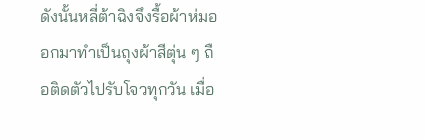ดังนั้นหลี่ต้าฉิงจึงรื้อผ้าห่มออกมาทำเป็นถุงผ้าสีตุ่น ๆ ถือติดตัวไปรับโจวทุกวัน เมื่อ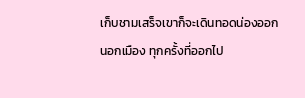เก็บชามเสร็จเขาก็จะเดินทอดน่องออกนอกเมือง ทุกครั้งที่ออกไป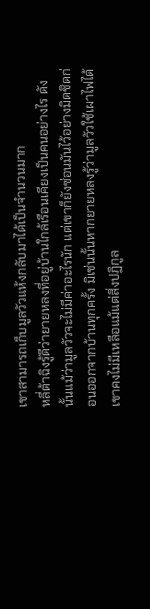เขาสามารถเก็บมูลวัวแห้งกลับมาได้เป็นจำนวนมาก
หลี่ต้าฉิงรู้ดีว่ายายหลงที่อยู่บ้านใกล้เรือนเคียงเป็นคนอย่างไร ดังนั้นแม้ว่ามูลวัวจะไม่มีค่าอะไรนัก แต่เขาก็ยังซ่อนมันไว้อย่างมิดชิดก่อนออกจากบ้านทุกครั้ง มิเช่นนั้นหากยายหลงรู้ว่ามูลวัวใช้เผาไฟได้ เขาคงไม่มีเหลือแม้แต่สิ่งปฏิกูล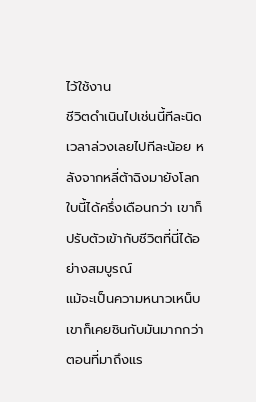ไว้ใช้งาน
ชีวิตดำเนินไปเช่นนี้ทีละนิด เวลาล่วงเลยไปทีละน้อย หลังจากหลี่ต้าฉิงมายังโลกใบนี้ได้ครึ่งเดือนกว่า เขาก็ปรับตัวเข้ากับชีวิตที่นี่ได้อย่างสมบูรณ์
แม้จะเป็นความหนาวเหน็บ เขาก็เคยชินกับมันมากกว่าตอนที่มาถึงแร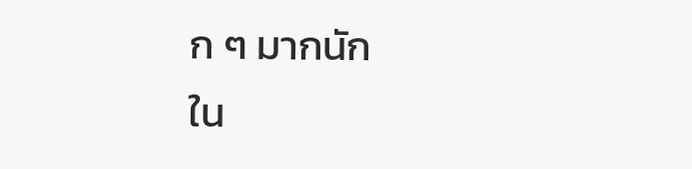ก ๆ มากนัก
ใน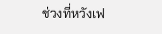ช่วงที่หวังเฟ